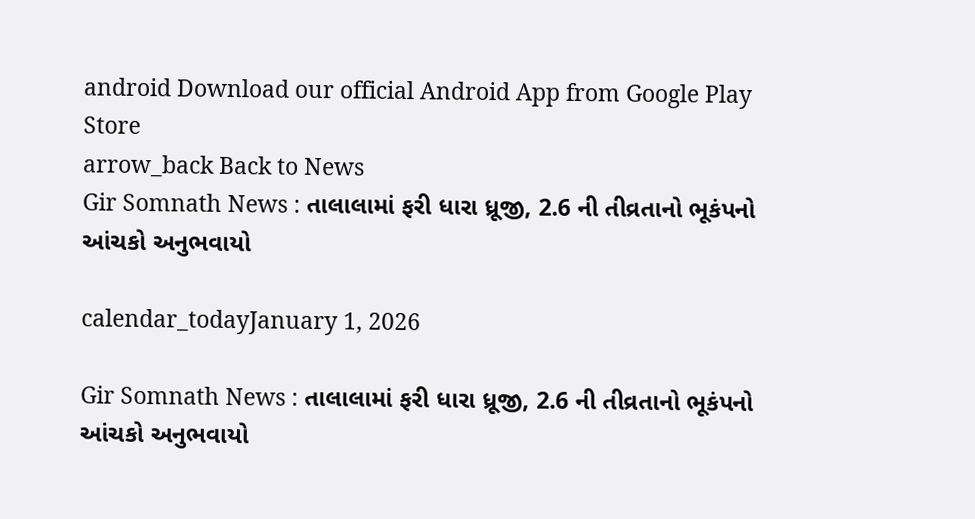android Download our official Android App from Google Play Store
arrow_back Back to News
Gir Somnath News : તાલાલામાં ફરી ધારા ધ્રૂજી, 2.6 ની તીવ્રતાનો ભૂકંપનો આંચકો અનુભવાયો

calendar_todayJanuary 1, 2026

Gir Somnath News : તાલાલામાં ફરી ધારા ધ્રૂજી, 2.6 ની તીવ્રતાનો ભૂકંપનો આંચકો અનુભવાયો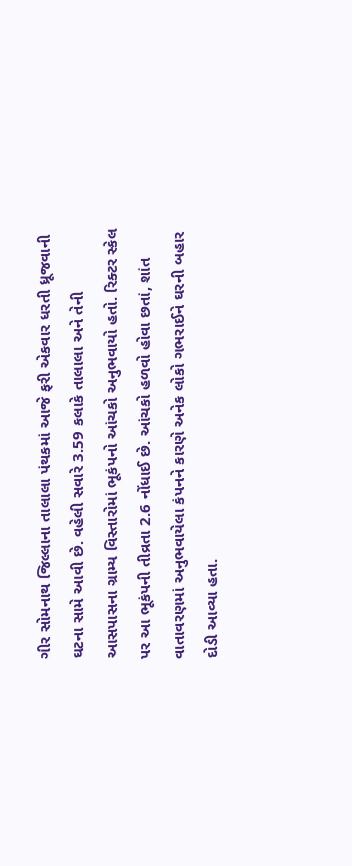ગીર સોમનાથ જિલ્લાના તાલાલા પંથકમાં આજે ફરી એકવાર ધરતી ધ્રૂજવાની ઘટના સામે આવી છે. વહેલી સવારે 3.59 કલાકે તાલાલા અને તેની આસપાસના ગ્રામ્ય વિસ્તારોમાં ભૂકંપનો આંચકો અનુભવાયો હતો. રિક્ટર સ્કેલ પર આ ભૂકંપની તીવ્રતા 2.6 નોંધાઈ છે. આંચકો હળવો હોવા છતાં, શાંત વાતાવરણમાં અનુભવાયેલા કંપનને કારણે અનેક લોકો ગભરાઈને ઘરની બહાર દોડી આવ્યા હતા.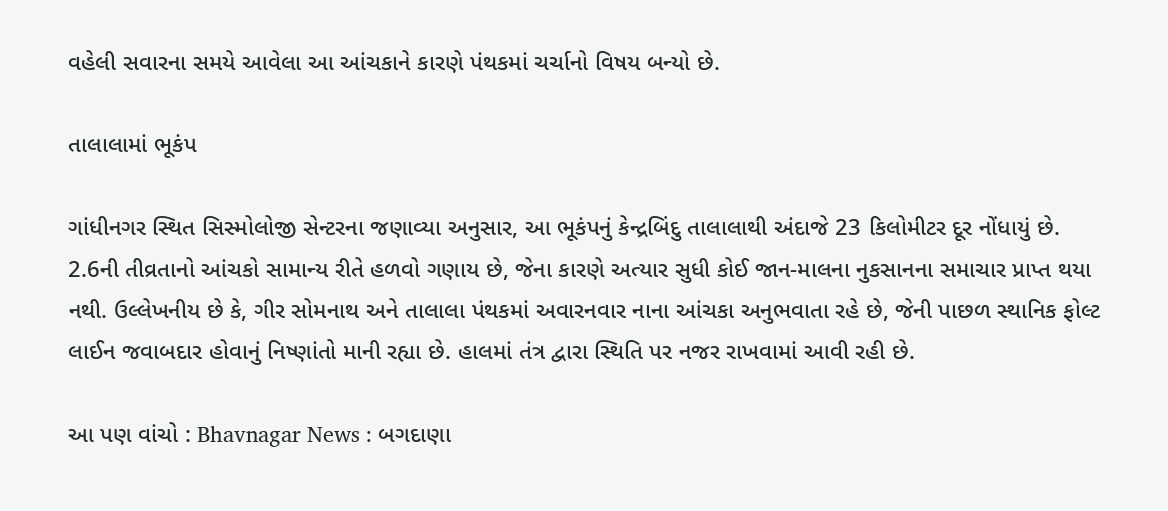વહેલી સવારના સમયે આવેલા આ આંચકાને કારણે પંથકમાં ચર્ચાનો વિષય બન્યો છે.

તાલાલામાં ભૂકંપ

ગાંધીનગર સ્થિત સિસ્મોલોજી સેન્ટરના જણાવ્યા અનુસાર, આ ભૂકંપનું કેન્દ્રબિંદુ તાલાલાથી અંદાજે 23 કિલોમીટર દૂર નોંધાયું છે. 2.6ની તીવ્રતાનો આંચકો સામાન્ય રીતે હળવો ગણાય છે, જેના કારણે અત્યાર સુધી કોઈ જાન-માલના નુકસાનના સમાચાર પ્રાપ્ત થયા નથી. ઉલ્લેખનીય છે કે, ગીર સોમનાથ અને તાલાલા પંથકમાં અવારનવાર નાના આંચકા અનુભવાતા રહે છે, જેની પાછળ સ્થાનિક ફોલ્ટ લાઈન જવાબદાર હોવાનું નિષ્ણાંતો માની રહ્યા છે. હાલમાં તંત્ર દ્વારા સ્થિતિ પર નજર રાખવામાં આવી રહી છે.

આ પણ વાંચો : Bhavnagar News : બગદાણા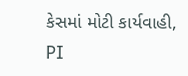કેસમાં મોટી કાર્યવાહી, PI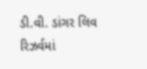ડી.વી. ડાંગર લિવ રિઝર્વમાં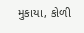મુકાયા, કોળી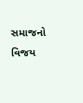સમાજનો વિજય